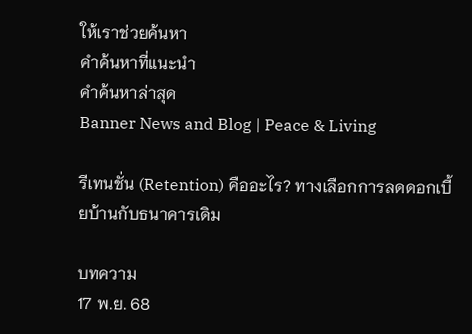ให้เราช่วยค้นหา
คำค้นหาที่แนะนำ
คำค้นหาล่าสุด
Banner News and Blog | Peace & Living

รีเทนชั่น (Retention) คืออะไร? ทางเลือกการลดดอกเบี้ยบ้านกับธนาคารเดิม

บทความ
17 พ.ย. 68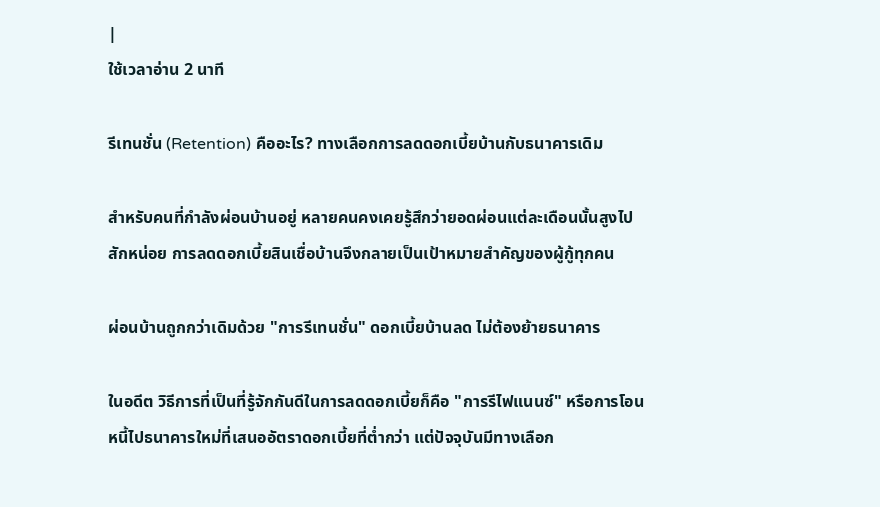|
ใช้เวลาอ่าน 2 นาที

รีเทนชั่น (Retention) คืออะไร? ทางเลือกการลดดอกเบี้ยบ้านกับธนาคารเดิม

สำหรับคนที่กำลังผ่อนบ้านอยู่ หลายคนคงเคยรู้สึกว่ายอดผ่อนแต่ละเดือนนั้นสูงไปสักหน่อย การลดดอกเบี้ยสินเชื่อบ้านจึงกลายเป็นเป้าหมายสำคัญของผู้กู้ทุกคน

ผ่อนบ้านถูกกว่าเดิมด้วย "การรีเทนชั่น" ดอกเบี้ยบ้านลด ไม่ต้องย้ายธนาคาร

ในอดีต วิธีการที่เป็นที่รู้จักกันดีในการลดดอกเบี้ยก็คือ "การรีไฟแนนซ์" หรือการโอนหนี้ไปธนาคารใหม่ที่เสนออัตราดอกเบี้ยที่ต่ำกว่า แต่ปัจจุบันมีทางเลือก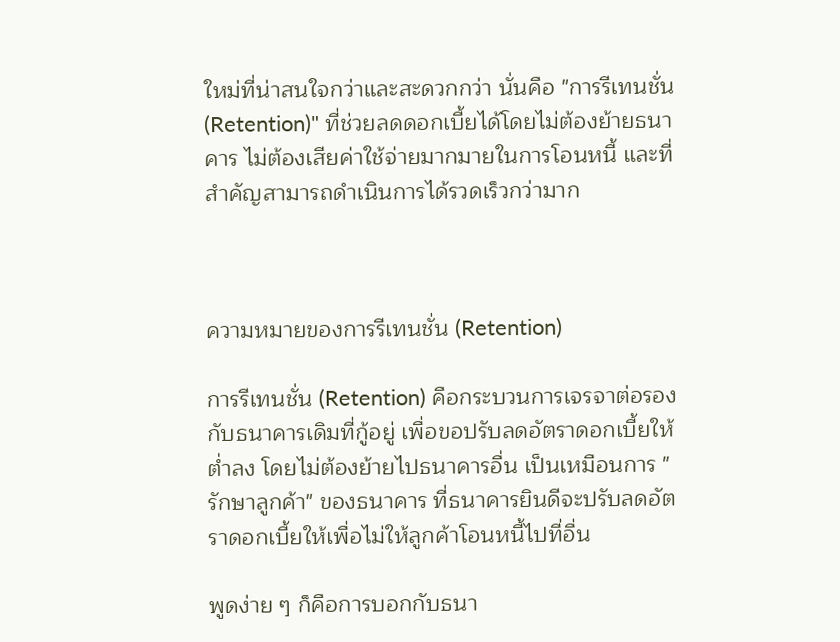ใหม่ที่น่าสนใจกว่าและสะดวกกว่า นั่นคือ "การรีเทนชั่น (Retention)" ที่ช่วยลดดอกเบี้ยได้โดยไม่ต้องย้ายธนาคาร ไม่ต้องเสียค่าใช้จ่ายมากมายในการโอนหนี้ และที่สำคัญสามารถดำเนินการได้รวดเร็วกว่ามาก



ความหมายของการรีเทนชั่น (Retention)

การรีเทนชั่น (Retention) คือกระบวนการเจรจาต่อรองกับธนาคารเดิมที่กู้อยู่ เพื่อขอปรับลดอัตราดอกเบี้ยให้ต่ำลง โดยไม่ต้องย้ายไปธนาคารอื่น เป็นเหมือนการ "รักษาลูกค้า" ของธนาคาร ที่ธนาคารยินดีจะปรับลดอัตราดอกเบี้ยให้เพื่อไม่ให้ลูกค้าโอนหนี้ไปที่อื่น

พูดง่าย ๆ ก็คือการบอกกับธนา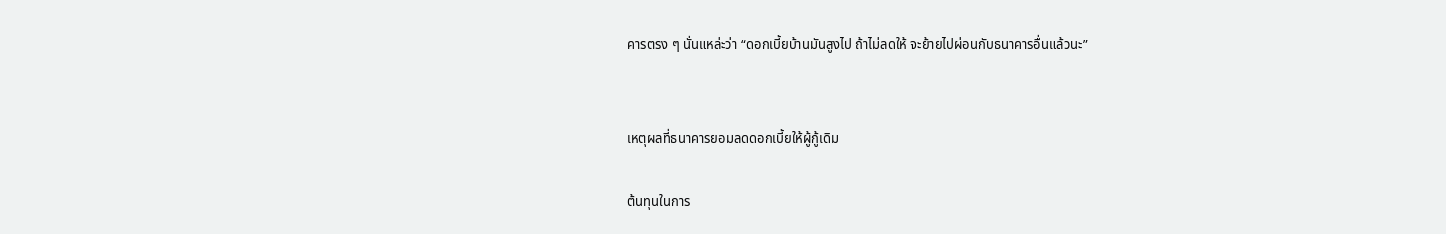คารตรง ๆ นั่นแหล่ะว่า “ดอกเบี้ยบ้านมันสูงไป ถ้าไม่ลดให้ จะย้ายไปผ่อนกับธนาคารอื่นแล้วนะ”


เหตุผลที่ธนาคารยอมลดดอกเบี้ยให้ผู้กู้เดิม

ต้นทุนในการ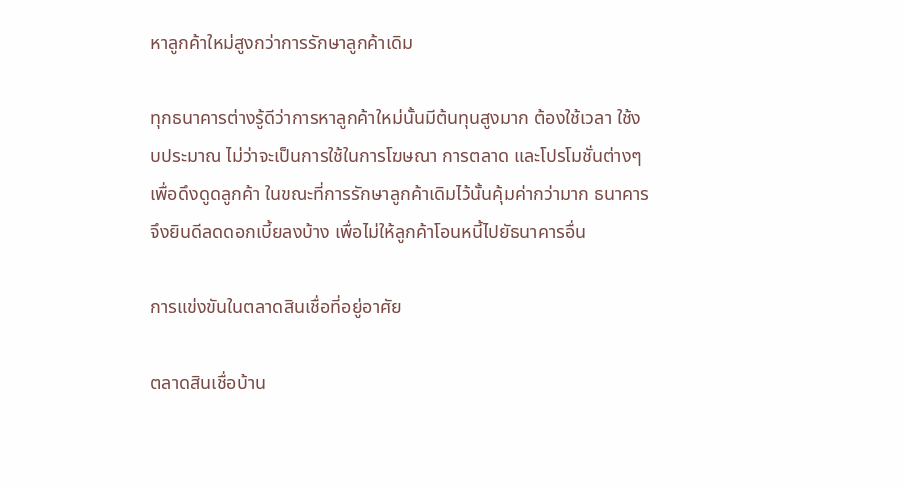หาลูกค้าใหม่สูงกว่าการรักษาลูกค้าเดิม

ทุกธนาคารต่างรู้ดีว่าการหาลูกค้าใหม่นั้นมีต้นทุนสูงมาก ต้องใช้เวลา ใช้งบประมาณ ไม่ว่าจะเป็นการใช้ในการโฆษณา การตลาด และโปรโมชั่นต่างๆ เพื่อดึงดูดลูกค้า ในขณะที่การรักษาลูกค้าเดิมไว้นั้นคุ้มค่ากว่ามาก ธนาคารจึงยินดีลดดอกเบี้ยลงบ้าง เพื่อไม่ให้ลูกค้าโอนหนี้ไปยัธนาคารอื่น

การแข่งขันในตลาดสินเชื่อที่อยู่อาศัย

ตลาดสินเชื่อบ้าน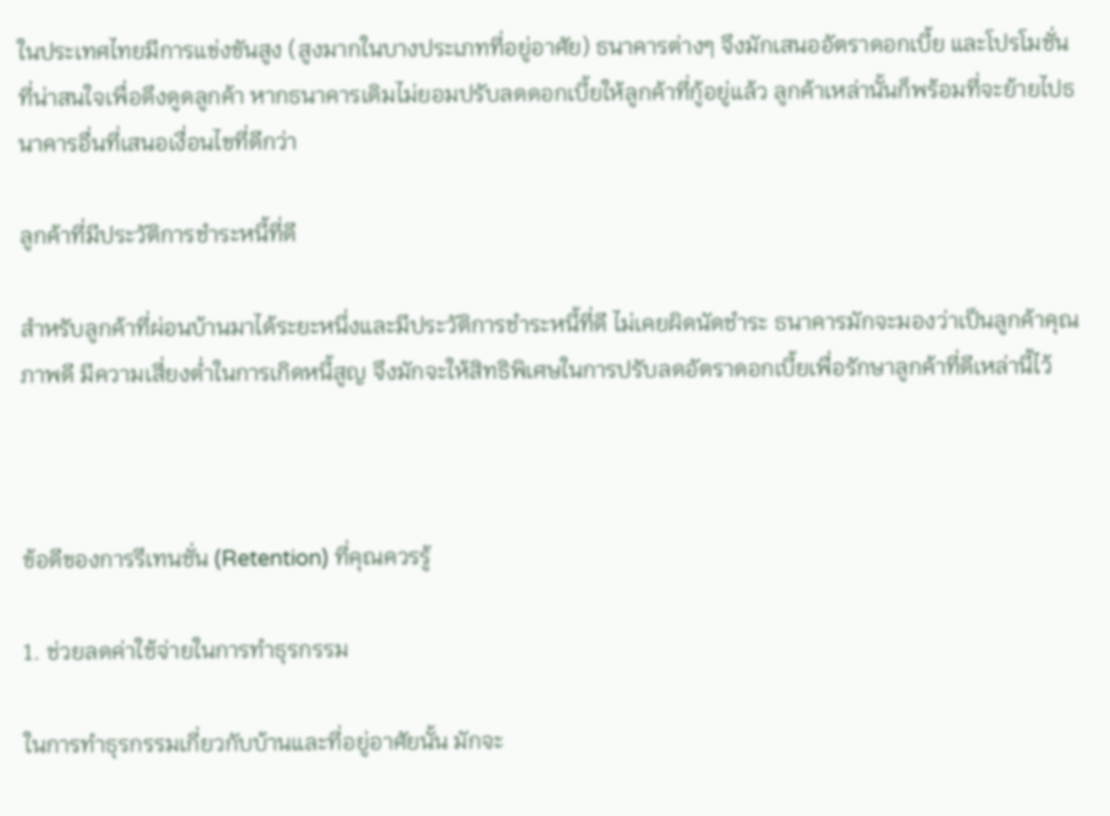ในประเทศไทยมีการแข่งขันสูง (สูงมากในบางประเภทที่อยู่อาศัย) ธนาคารต่างๆ จึงมักเสนออัตราดอกเบี้ย และโปรโมชั่นที่น่าสนใจเพื่อดึงดูดลูกค้า หากธนาคารเดิมไม่ยอมปรับลดดอกเบี้ยให้ลูกค้าที่กู้อยู่แล้ว ลูกค้าเหล่านั้นก็พร้อมที่จะย้ายไปธนาคารอื่นที่เสนอเงื่อนไขที่ดีกว่า

ลูกค้าที่มีประวัติการชำระหนี้ที่ดี

สำหรับลูกค้าที่ผ่อนบ้านมาได้ระยะหนึ่งและมีประวัติการชำระหนี้ที่ดี ไม่เคยผิดนัดชำระ ธนาคารมักจะมองว่าเป็นลูกค้าคุณภาพดี มีความเสี่ยงต่ำในการเกิดหนี้สูญ จึงมักจะให้สิทธิพิเศษในการปรับลดอัตราดอกเบี้ยเพื่อรักษาลูกค้าที่ดีเหล่านี้ไว้



ข้อดีของการรีเทนชั่น (Retention) ที่คุณควรรู้

1. ช่วยลดค่าใช้จ่ายในการทำธุรกรรม

ในการทำธุรกรรมเกี่ยวกับบ้านและที่อยู่อาศัยนั้น มักจะ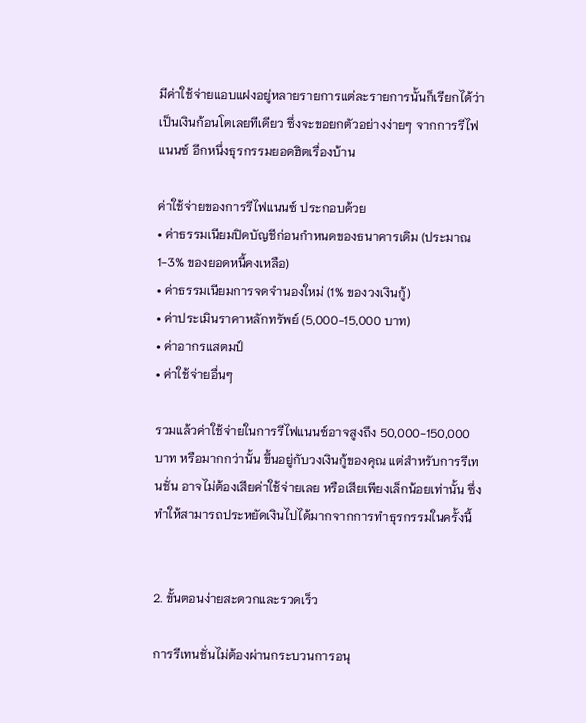มีค่าใช้จ่ายแอบแฝงอยู่หลายรายการแต่ละรายการนั้นก็เรียกได้ว่าเป็นเงินก้อนโตเลยทีเดียว ซึ่งจะขอยกตัวอย่างง่ายๆ จากการรีไฟแนนซ์ อีกหนึ่งธุรกรรมยอดฮิตเรื่องบ้าน

ค่าใช้จ่ายของการรีไฟแนนซ์ ประกอบด้วย
• ค่าธรรมเนียมปิดบัญชีก่อนกำหนดของธนาคารเดิม (ประมาณ 1-3% ของยอดหนี้คงเหลือ)
• ค่าธรรมเนียมการจดจำนองใหม่ (1% ของวงเงินกู้)
• ค่าประเมินราคาหลักทรัพย์ (5,000-15,000 บาท)
• ค่าอากรแสตมป์
• ค่าใช้จ่ายอื่นๆ

รวมแล้วค่าใช้จ่ายในการรีไฟแนนซ์อาจสูงถึง 50,000-150,000 บาท หรือมากกว่านั้น ขึ้นอยู่กับวงเงินกู้ของคุณ แต่สำหรับการรีเทนชั่น อาจไม่ต้องเสียค่าใช้จ่ายเลย หรือเสียเพียงเล็กน้อยเท่านั้น ซึ่งทำให้สามารถประหยัดเงินไปได้มากจากการทำธุรกรรมในครั้งนี้


2. ขั้นตอนง่ายสะดวกและรวดเร็ว

การรีเทนชั่นไม่ต้องผ่านกระบวนการอนุ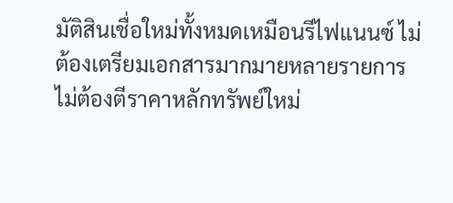มัติสินเชื่อใหม่ทั้งหมดเหมือนรีไฟแนนซ์ ไม่ต้องเตรียมเอกสารมากมายหลายรายการ ไม่ต้องตีราคาหลักทรัพย์ใหม่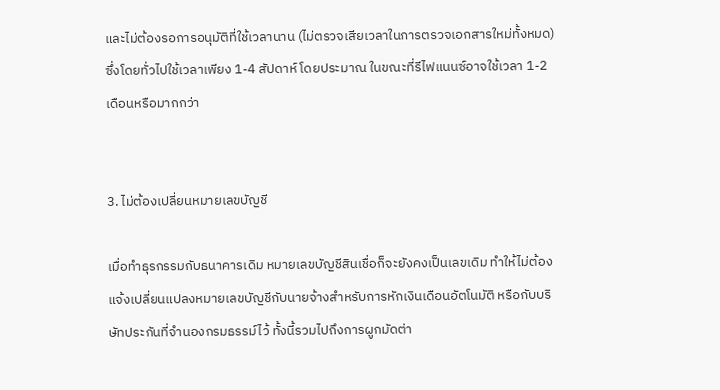และไม่ต้องรอการอนุมัติที่ใช้เวลานาน (ไม่ตรวจเสียเวลาในการตรวจเอกสารใหม่ทั้งหมด) ซึ่งโดยทั่วไปใช้เวลาเพียง 1-4 สัปดาห์ โดยประมาณ ในขณะที่รีไฟแนนซ์อาจใช้เวลา 1-2 เดือนหรือมากกว่า


3. ไม่ต้องเปลี่ยนหมายเลขบัญชี

เมื่อทำธุรกรรมกับธนาคารเดิม หมายเลขบัญชีสินเชื่อก็จะยังคงเป็นเลขเดิม ทำให้ไม่ต้องแจ้งเปลี่ยนแปลงหมายเลขบัญชีกับนายจ้างสำหรับการหักเงินเดือนอัตโนมัติ หรือกับบริษัทประกันที่จำนองกรมธรรม์ไว้ ทั้งนี้รวมไปถึงการผูกมัดต่า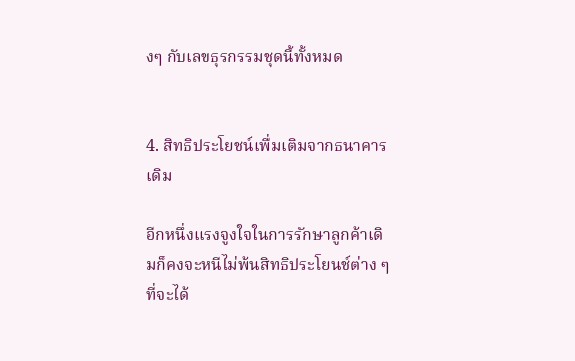งๆ กับเลขธุรกรรมชุดนี้ทั้งหมด


4. สิทธิประโยชน์เพื่มเติมจากธนาคารเดิม

อีกหนึ่งแรงจูงใจในการรักษาลูกค้าเดิมก็คงจะหนีไม่พ้นสิทธิประโยนช์ต่าง ๆ ที่จะได้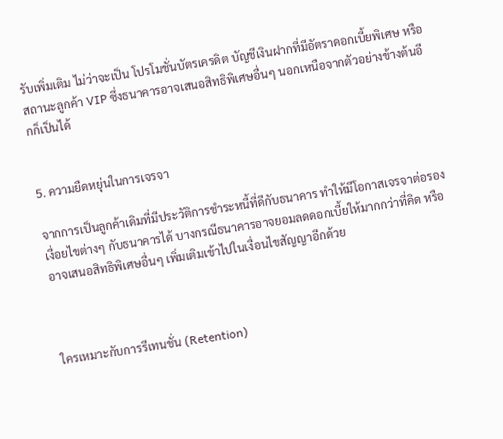รับเพิ่มเติม ไม่ว่าจะเป็น โปรโมชั่นบัตรเครดิต บัญชีเงินฝากที่มีอัตราดอกเบี้ยพิเศษ หรือสถานะลูกค้า VIP ซึ่งธนาคารอาจเสนอสิทธิพิเศษอื่นๆ นอกเหนือจากตัวอย่างข้างต้นอีกก็เป็นได้


5. ความยืดหยุ่นในการเจรจา

จากการเป็นลูกค้าเดิมที่มีประวัติการชำระหนี้ที่ดีกับธนาคาร ทำให้มีโอกาสเจรจาต่อรองเงื่อยไขต่างๆ กับธนาคารได้ บางกรณีธนาคารอาจยอมลดดอกเบี้ยให้มากกว่าที่คิด หรืออาจเสนอสิทธิพิเศษอื่นๆ เพิ่มเติมเข้าไปในเงื่อนไขสัญญาอีกด้วย



ใครเหมาะกับการรีเทนชั่น (Retention)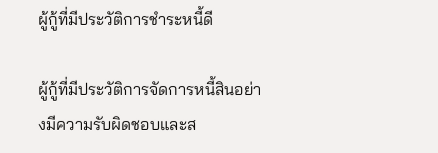ผู้กู้ที่มีประวัติการชำระหนี้ดี

ผู้กู้ที่มีประวัติการจัดการหนี้สินอย่างมีความรับผิดชอบและส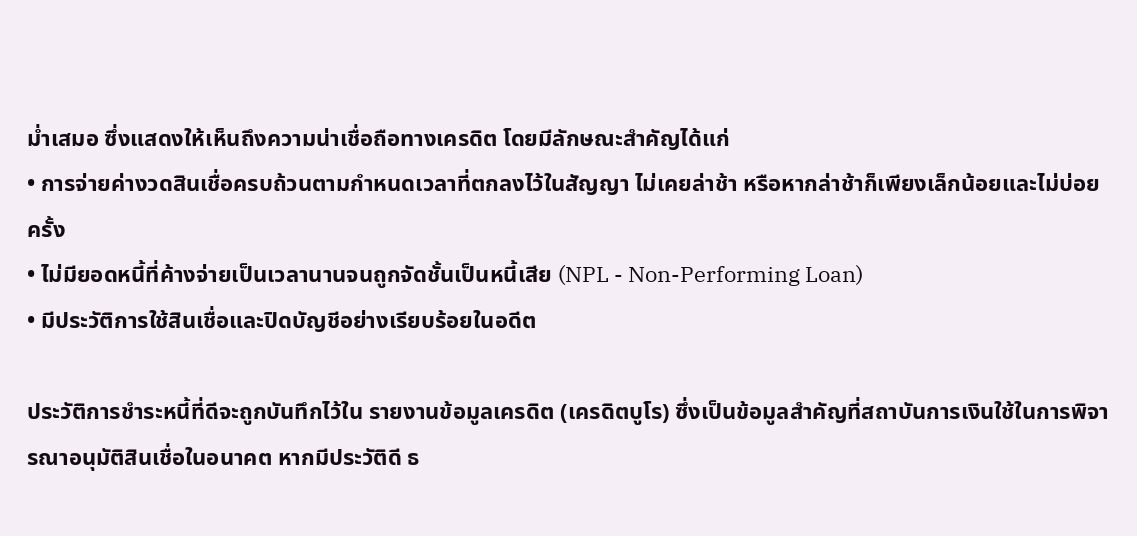ม่ำเสมอ ซึ่งแสดงให้เห็นถึงความน่าเชื่อถือทางเครดิต โดยมีลักษณะสำคัญได้แก่
• การจ่ายค่างวดสินเชื่อครบถ้วนตามกำหนดเวลาที่ตกลงไว้ในสัญญา ไม่เคยล่าช้า หรือหากล่าช้าก็เพียงเล็กน้อยและไม่บ่อยครั้ง
• ไม่มียอดหนี้ที่ค้างจ่ายเป็นเวลานานจนถูกจัดชั้นเป็นหนี้เสีย (NPL - Non-Performing Loan)
• มีประวัติการใช้สินเชื่อและปิดบัญชีอย่างเรียบร้อยในอดีต

ประวัติการชำระหนี้ที่ดีจะถูกบันทึกไว้ใน รายงานข้อมูลเครดิต (เครดิตบูโร) ซึ่งเป็นข้อมูลสำคัญที่สถาบันการเงินใช้ในการพิจารณาอนุมัติสินเชื่อในอนาคต หากมีประวัติดี ธ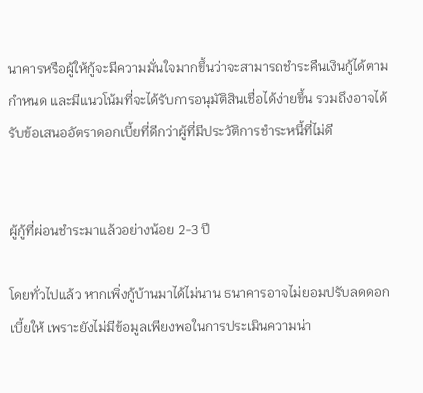นาคารหรือผู้ให้กู้จะมีความมั่นใจมากขึ้นว่าจะสามารถชำระคืนเงินกู้ได้ตามกำหนด และมีแนวโน้มที่จะได้รับการอนุมัติสินเชื่อได้ง่ายขึ้น รวมถึงอาจได้รับข้อเสนออัตราดอกเบี้ยที่ดีกว่าผู้ที่มีประวัติการชำระหนี้ที่ไม่ดี


ผู้กู้ที่ผ่อนชำระมาแล้วอย่างน้อย 2-3 ปี

โดยทั่วไปแล้ว หากเพิ่งกู้บ้านมาได้ไม่นาน ธนาคารอาจไม่ยอมปรับลดดอกเบี้ยให้ เพราะยังไม่มีข้อมูลเพียงพอในการประเมินความน่า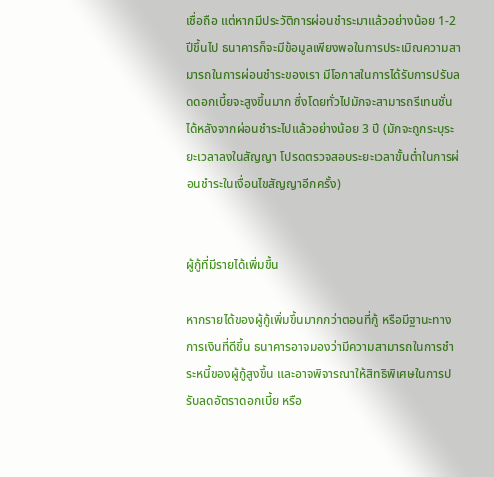เชื่อถือ แต่หากมีประวัติการผ่อนชำระมาแล้วอย่างน้อย 1-2 ปีขึ้นไป ธนาคารก็จะมีข้อมูลเพียงพอในการประเมิณความสามารถในการผ่อนชำระของเรา มีโอกาสในการได้รับการปรับลดดอกเบี้ยจะสูงขึ้นมาก ซึ่งโดยทั่วไปมักจะสามารถรีเทนชั่นได้หลังจากผ่อนชำระไปแล้วอย่างน้อย 3 ปี (มักจะถูกระบุระยะเวลาลงในสัญญา โปรดตรวจสอบระยะเวลาขั้นต่ำในการผ่อนชำระในเงื่อนไขสัญญาอีกครั้ง)


ผู้กู้ที่มีรายได้เพิ่มขึ้น

หากรายได้ของผู้กู้เพิ่มขึ้นมากกว่าตอนที่กู้ หรือมีฐานะทางการเงินที่ดีขึ้น ธนาคารอาจมองว่ามีความสามารถในการชำระหนี้ของผู้กู้สูงขึ้น และอาจพิจารณาให้สิทธิพิเศษในการปรับลดอัตราดอกเบี้ย หรือ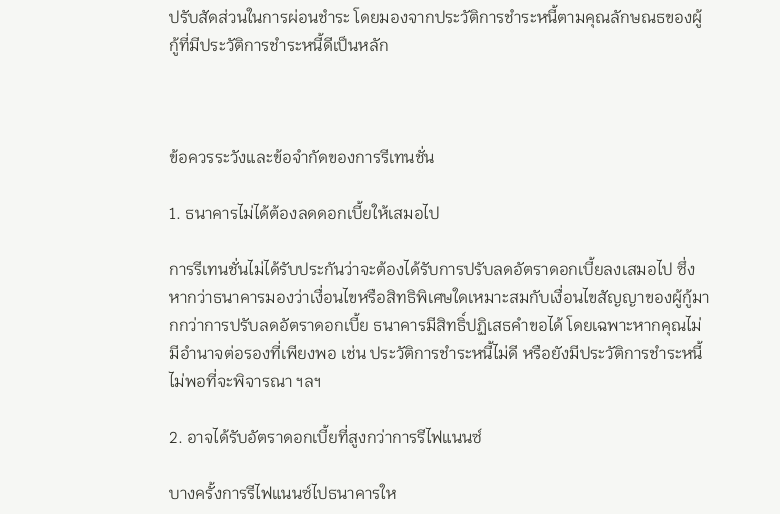ปรับสัดส่วนในการผ่อนชำระ โดยมองจากประวัติการชำระหนี้ตามคุณลักษณธของผู้กู้ที่มีประวัติการชำระหนี้ดีเป็นหลัก



ข้อควรระวังและข้อจำกัดของการรีเทนชั่น

1. ธนาคารไม่ได้ต้องลดดอกเบี้ยให้เสมอไป

การรีเทนชั่นไม่ได้รับประกันว่าจะต้องได้รับการปรับลดอัตราดอกเบี้ยลงเสมอไป ซึ่งหากว่าธนาคารมองว่าเงื่อนไขหรือสิทธิพิเศษใดเหมาะสมกับเงื่อนไขสัญญาของผู้กู้มากกว่าการปรับลดอัตราดอกเบี้ย ธนาคารมีสิทธิ์ปฏิเสธคำขอได้ โดยเฉพาะหากคุณไม่มีอำนาจต่อรองที่เพียงพอ เช่น ประวัติการชำระหนี้ไม่ดี หรือยังมีประวัติการชำระหนี้ไม่พอที่จะพิจารณา ฯลฯ

2. อาจได้รับอัตราดอกเบี้ยที่สูงกว่าการรีไฟแนนซ์

บางครั้งการรีไฟแนนซ์ไปธนาคารให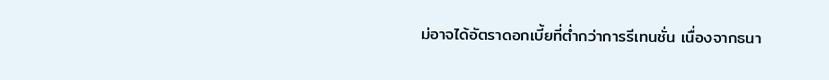ม่อาจได้อัตราดอกเบี้ยที่ต่ำกว่าการรีเทนชั่น เนื่องจากธนา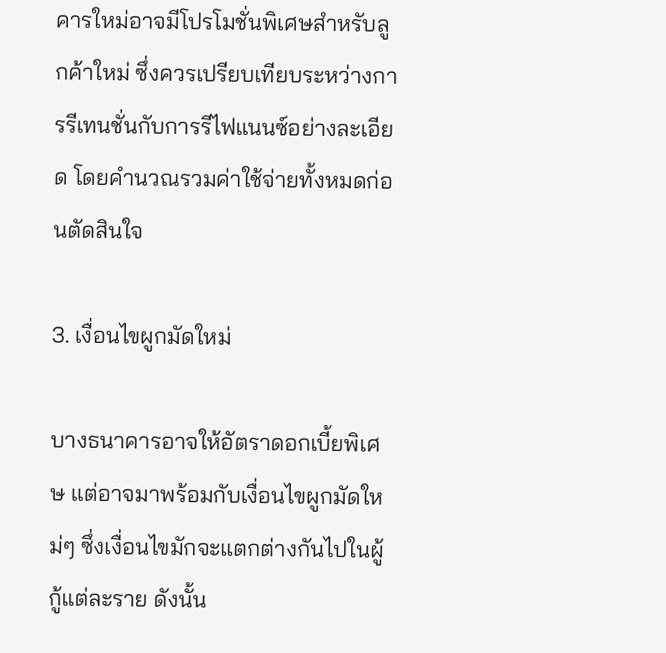คารใหม่อาจมีโปรโมชั่นพิเศษสำหรับลูกค้าใหม่ ซึ่งควรเปรียบเทียบระหว่างการรีเทนชั่นกับการรีไฟแนนซ์อย่างละเอียด โดยคำนวณรวมค่าใช้จ่ายทั้งหมดก่อนตัดสินใจ

3. เงื่อนไขผูกมัดใหม่

บางธนาคารอาจให้อัตราดอกเบี้ยพิเศษ แต่อาจมาพร้อมกับเงื่อนไขผูกมัดใหม่ๆ ซึ่งเงื่อนไขมักจะแตกต่างกันไปในผู้กู้แต่ละราย ดังนั้น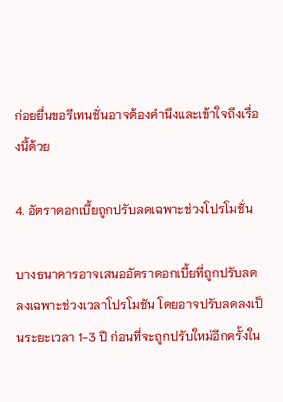ก่อยยื่นขอรีเทนชั่นอาจต้องคำนึงและเข้าใจถึงเรื่องนี้ด้วย

4. อัตราดอกเบี้ยถูกปรับลดเฉพาะช่วงโปรโมชั่น

บางธนาคารอาจเสนออัตราดอกเบี้ยที่ถูกปรับลดลงเฉพาะช่วงเวลาโปรโมชัน โดยอาจปรับลดลงเป็นระยะเวลา 1-3 ปี ก่อนที่จะถูกปรับใหม่อีกครั้งใน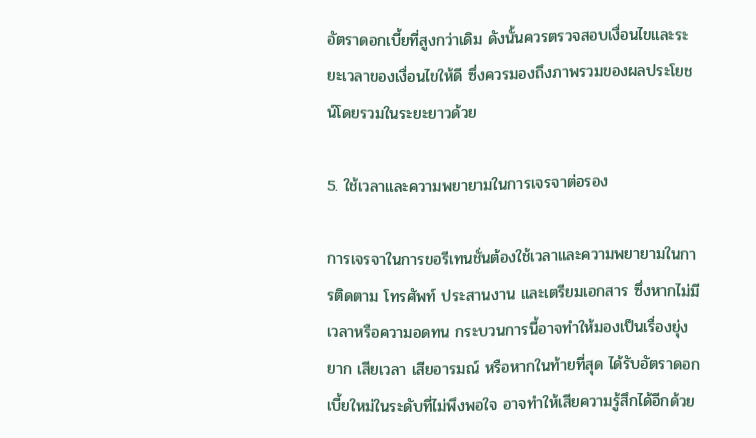อัตราดอกเบี้ยที่สูงกว่าเดิม ดังนั้นควรตรวจสอบเงื่อนไขและระยะเวลาของเงื่อนไขให้ดี ซึ่งควรมองถึงภาพรวมของผลประโยชน์โดยรวมในระยะยาวด้วย

5. ใช้เวลาและความพยายามในการเจรจาต่อรอง

การเจรจาในการขอรีเทนชั่นต้องใช้เวลาและความพยายามในการติดตาม โทรศัพท์ ประสานงาน และเตรียมเอกสาร ซึ่งหากไม่มีเวลาหรือความอดทน กระบวนการนี้อาจทำให้มองเป็นเรื่องยุ่งยาก เสียเวลา เสียอารมณ์ หรือหากในท้ายที่สุด ได้รับอัตราดอกเบี้ยใหม่ในระดับที่ไม่พึงพอใจ อาจทำให้เสียความรู้สึกได้อีกด้วย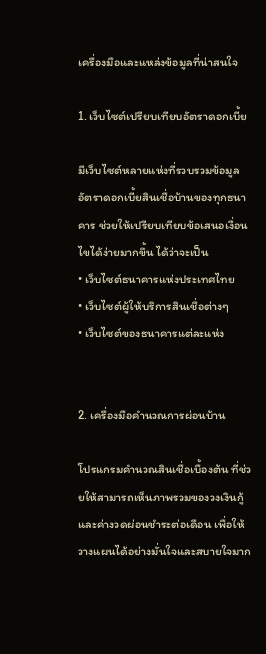เครื่องมือและแหล่งข้อมูลที่น่าสนใจ

1. เว็บไซต์เปรียบเทียบอัตราดอกเบี้ย

มีเว็บไซต์หลายแห่งที่รวบรวมข้อมูลอัตราดอกเบี้ยสินเชื่อบ้านของทุกธนาคาร ช่วยให้เปรียบเทียบข้อเสนอเงื่อนไขได้ง่ายมากขึ้น ได้ว่าจะเป็น
• เว็บไซต์ธนาคารแห่งประเทศไทย
• เว็บไซต์ผู้ให้บริการสินเชื่อต่างๆ
• เว็บไซต์ของธนาคารแต่ละแห่ง


2. เครื่องมือคำนวณการผ่อนบ้าน

โปรแกรมคำนวณสินเชื่อเบื้องต้น ที่ช่วยให้สามารถเห็นภาพรวมของวงเงินกู้และค่างวดผ่อนชำระต่อเดือน เพื่อให้วางแผนได้อย่างมั่นใจและสบายใจมาก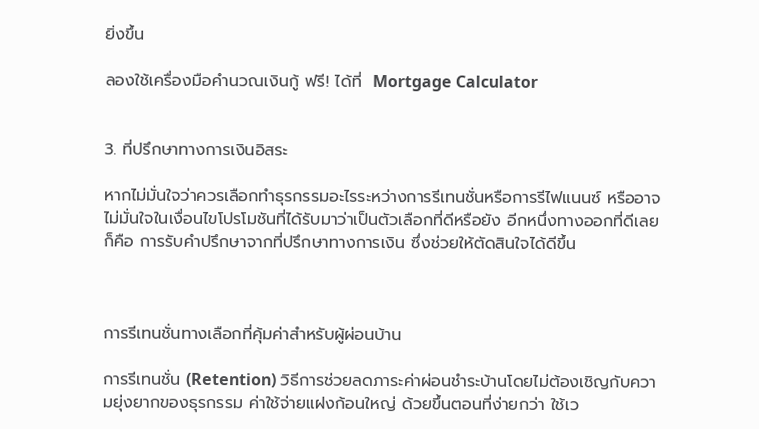ยิ่งขึ้น

ลองใช้เครื่องมือคำนวณเงินกู้ ฟรี! ได้ที่  Mortgage Calculator


3. ที่ปรึกษาทางการเงินอิสระ

หากไม่มั่นใจว่าควรเลือกทำธุรกรรมอะไรระหว่างการรีเทนชั่นหรือการรีไฟแนนซ์ หรืออาจไม่มั่นใจในเงื่อนไขโปรโมชันที่ได้รับมาว่าเป็นตัวเลือกที่ดีหรือยัง อีกหนึ่งทางออกที่ดีเลยก็คือ การรับคำปรึกษาจากที่ปรึกษาทางการเงิน ซึ่งช่วยให้ตัดสินใจได้ดีขึ้น



การรีเทนชั่นทางเลือกที่คุ้มค่าสำหรับผู้ผ่อนบ้าน

การรีเทนชั่น (Retention) วิธีการช่วยลดภาระค่าผ่อนชำระบ้านโดยไม่ต้องเชิญกับความยุ่งยากของธุรกรรม ค่าใช้จ่ายแฝงก้อนใหญ่ ด้วยขึ้นตอนที่ง่ายกว่า ใช้เว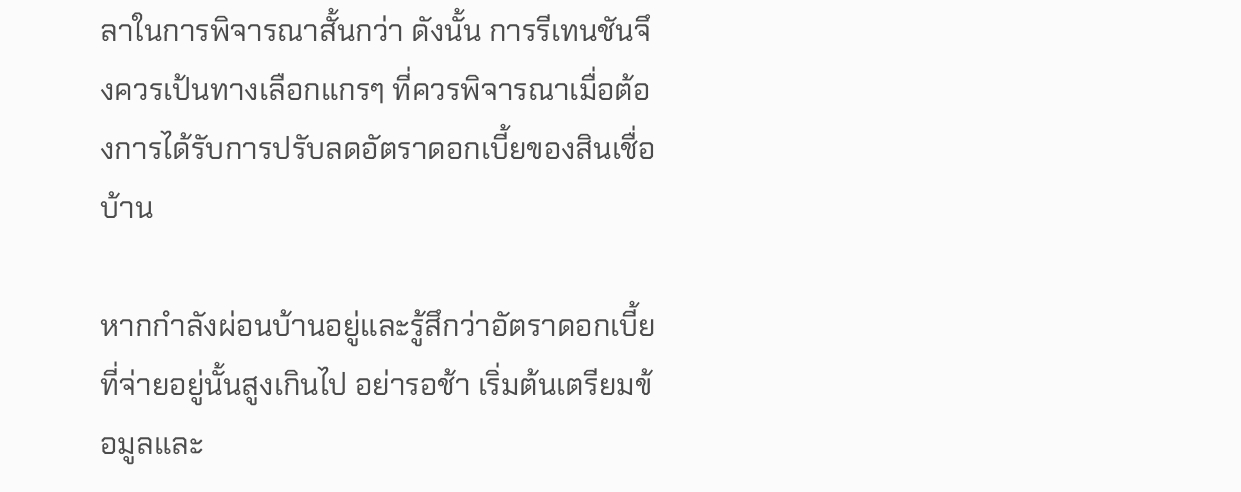ลาในการพิจารณาสั้นกว่า ดังนั้น การรีเทนชันจึงควรเป้นทางเลือกแกรๆ ที่ควรพิจารณาเมื่อต้องการได้รับการปรับลดอัตราดอกเบี้ยของสินเชื่อบ้าน

หากกำลังผ่อนบ้านอยู่และรู้สึกว่าอัตราดอกเบี้ยที่จ่ายอยู่นั้นสูงเกินไป อย่ารอช้า เริ่มต้นเตรียมข้อมูลและ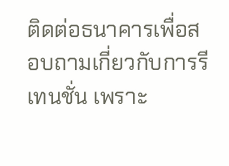ติดต่อธนาคารเพื่อสอบถามเกี่ยวกับการรีเทนชั่น เพราะ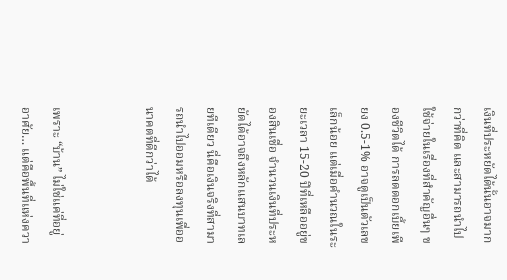เงินที่ประหยัดได้นั้นอาจมากกว่าที่คิด และสามารถนำไปใช้จ่ายในเรื่องที่สำคัญอื่นๆ ของชีวิตได้ การลดดอกเบี้ยเพียง 0.5-1% อาจดูเป็นตัวเลขเล็กน้อย แต่เมื่อคำนวณในระยะเวลา 15-20 ปีที่เหลืออยู่ของสินเชื่อ จำนวนเงินที่ประหยัดได้อาจถึงหลักแสนบาทเลยทีเดียว นี่คือเงินจริงที่สามารถนำไปออมหรือลงทุนเพื่ออนาคตที่ดีกว่าได้


เพราะ “บ้าน” ไม่ใช่แค่ที่อยู่อาศัย… แต่คือพื้นที่แห่งควา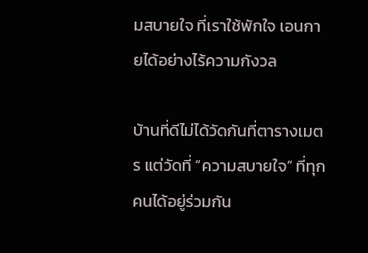มสบายใจ ที่เราใช้พักใจ เอนกายได้อย่างไร้ความกังวล

บ้านที่ดีไม่ได้วัดกันที่ตารางเมตร แต่วัดที่ “ความสบายใจ” ที่ทุกคนได้อยู่ร่วมกัน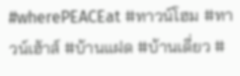#wherePEACEat #ทาวน์โฮม #ทาวน์เฮ้าส์ #บ้านแฝด #บ้านเดี่ยว #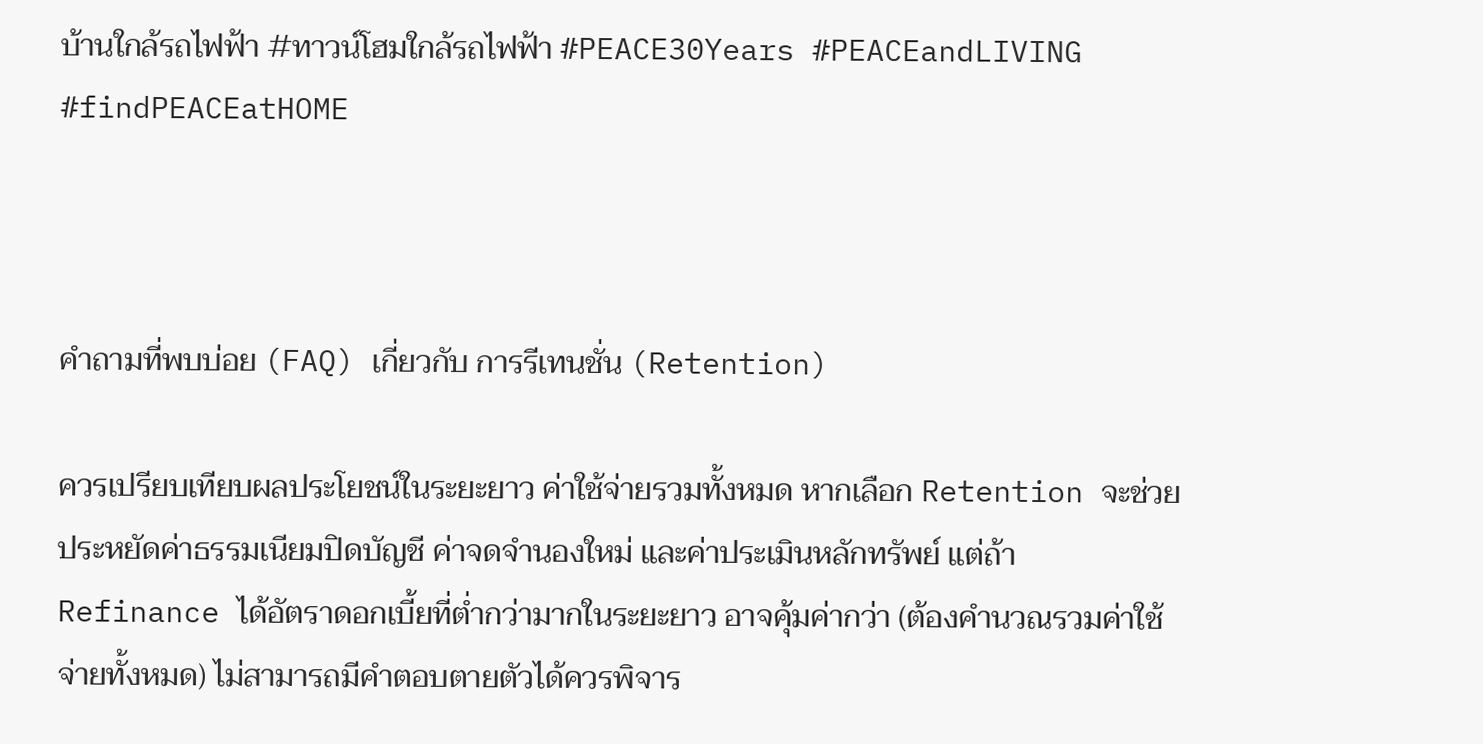บ้านใกล้รถไฟฟ้า #ทาวน์โฮมใกล้รถไฟฟ้า #PEACE30Years #PEACEandLIVING #findPEACEatHOME



คำถามที่พบบ่อย (FAQ) เกี่ยวกับ การรีเทนชั่น (Retention)

ควรเปรียบเทียบผลประโยชน์ในระยะยาว ค่าใช้จ่ายรวมทั้งหมด หากเลือก Retention จะช่วยประหยัดค่าธรรมเนียมปิดบัญชี ค่าจดจำนองใหม่ และค่าประเมินหลักทรัพย์ แต่ถ้า Refinance ได้อัตราดอกเบี้ยที่ต่ำกว่ามากในระยะยาว อาจคุ้มค่ากว่า (ต้องคำนวณรวมค่าใช้จ่ายทั้งหมด) ไม่สามารถมีคำตอบตายตัวได้ควรพิจาร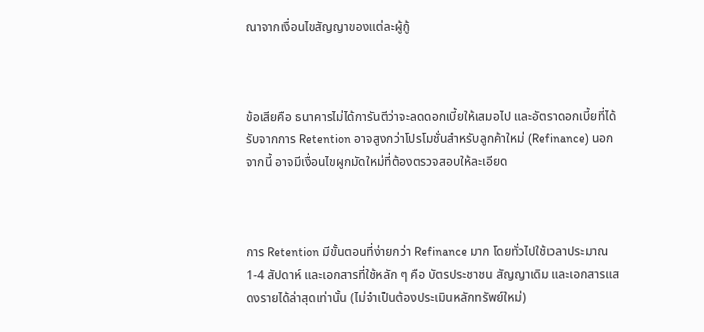ณาจากเงื่อนไขสัญญาของแต่ละผู้กู้



ข้อเสียคือ ธนาคารไม่ได้การันตีว่าจะลดดอกเบี้ยให้เสมอไป และอัตราดอกเบี้ยที่ได้รับจากการ Retention อาจสูงกว่าโปรโมชั่นสำหรับลูกค้าใหม่ (Refinance) นอกจากนี้ อาจมีเงื่อนไขผูกมัดใหม่ที่ต้องตรวจสอบให้ละเอียด



การ Retention มีขั้นตอนที่ง่ายกว่า Refinance มาก โดยทั่วไปใช้เวลาประมาณ 1-4 สัปดาห์ และเอกสารที่ใช้หลัก ๆ คือ บัตรประชาชน สัญญาเดิม และเอกสารแสดงรายได้ล่าสุดเท่านั้น (ไม่จำเป็นต้องประเมินหลักทรัพย์ใหม่)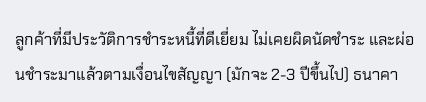ลูกค้าที่มีประวัติการชำระหนี้ที่ดีเยี่ยม ไม่เคยผิดนัดชำระ และผ่อนชำระมาแล้วตามเงื่อนไขสัญญา (มักจะ 2-3 ปีขึ้นไป) ธนาคา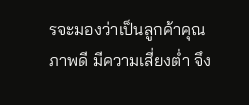รจะมองว่าเป็นลูกค้าคุณภาพดี มีความเสี่ยงต่ำ จึง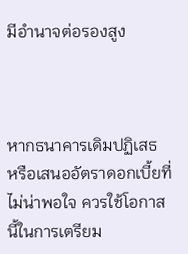มีอำนาจต่อรองสูง



หากธนาคารเดิมปฏิเสธ หรือเสนออัตราดอกเบี้ยที่ไม่น่าพอใจ ควรใช้โอกาสนี้ในการเตรียม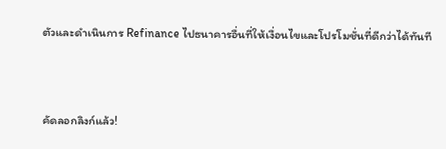ตัวและดำเนินการ Refinance ไปธนาคารอื่นที่ให้เงื่อนไขและโปรโมชั่นที่ดีกว่าได้ทันที



คัดลอกลิงก์แล้ว!